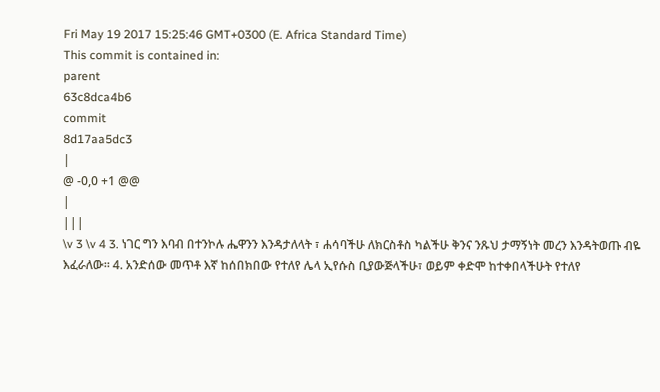Fri May 19 2017 15:25:46 GMT+0300 (E. Africa Standard Time)
This commit is contained in:
parent
63c8dca4b6
commit
8d17aa5dc3
|
@ -0,0 +1 @@
|
|||
\v 3 \v 4 3. ነገር ግን እባብ በተንኮሉ ሔዋንን እንዳታለላት ፣ ሐሳባችሁ ለክርስቶስ ካልችሁ ቅንና ንጹህ ታማኝነት መረን እንዳትወጡ ብዬ እፈራለው። 4. አንድሰው መጥቶ እኛ ከሰበክበው የተለየ ሌላ ኢየሱስ ቢያውጅላችሁ፣ ወይም ቀድሞ ከተቀበላችሁት የተለየ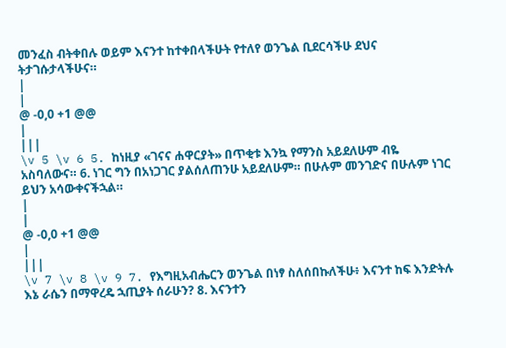መንፈስ ብትቀበሉ ወይም እናንተ ከተቀበላችሁት የተለየ ወንጌል ቢደርሳችሁ ደህና ትታገሱታላችሁና።
|
|
@ -0,0 +1 @@
|
|||
\v 5 \v 6 5. ከነዚያ «ገናና ሐዋርያት» በጥቂቱ እንኳ የማንስ አይደለሁም ብዬ አስባለውና። 6. ነገር ግን በአነጋገር ያልሰለጠንሁ አይደለሁም። በሁሉም መንገድና በሁሉም ነገር ይህን አሳውቀናችኋል።
|
|
@ -0,0 +1 @@
|
|||
\v 7 \v 8 \v 9 7. የእግዚአብሔርን ወንጌል በነፃ ስለሰበኩለችሁ፥ እናንተ ከፍ እንድትሉ እኔ ራሴን በማዋረዴ ኋጢያት ሰራሁን? 8. እናንተን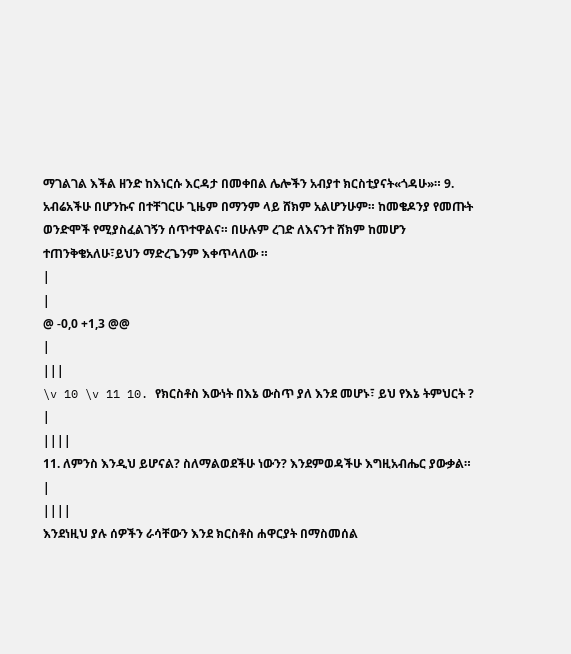ማገልገል እችል ዘንድ ከእነርሱ እርዳታ በመቀበል ሌሎችን አብያተ ክርስቲያናት«ጎዳሁ»። 9. አብሬአችሁ በሆንኩና በተቸገርሁ ጊዜም በማንም ላይ ሸክም አልሆንሁም። ከመቄዶንያ የመጡት ወንድሞች የሚያስፈልገኝን ሰጥተዋልና። በሁሉም ረገድ ለእናንተ ሸክም ከመሆን ተጠንቅቄአለሁ፣ይህን ማድረጌንም እቀጥላለው ።
|
|
@ -0,0 +1,3 @@
|
|||
\v 10 \v 11 10. የክርስቶስ እውነት በእኔ ውስጥ ያለ እንደ መሆኑ፣ ይህ የእኔ ትምህርት ?
|
||||
11. ለምንስ እንዲህ ይሆናል? ስለማልወደችሁ ነውን? እንደምወዳችሁ እግዚአብሔር ያውቃል።
|
||||
እንደነዚህ ያሉ ሰዎችን ራሳቸውን እንደ ክርስቶስ ሐዋርያት በማስመሰል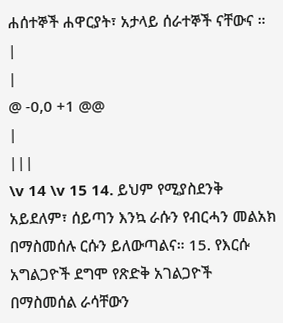ሐሰተኞች ሐዋርያት፣ አታላይ ሰራተኞች ናቸውና ።
|
|
@ -0,0 +1 @@
|
|||
\v 14 \v 15 14. ይህም የሚያስደንቅ አይደለም፣ ሰይጣን እንኳ ራሱን የብርሓን መልአክ በማስመሰሉ ርሱን ይለውጣልና። 15. የእርሱ አግልጋዮች ደግሞ የጽድቅ አገልጋዮች በማስመሰል ራሳቸውን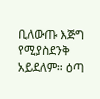ቢለውጡ እጅግ የሚያስደንቅ አይደለም። ዕጣ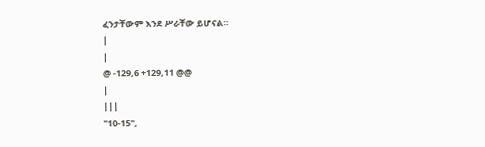ፈንታቸውም እንደ ሥራቸው ይሆናል።
|
|
@ -129,6 +129,11 @@
|
|||
"10-15",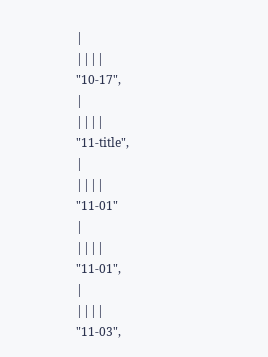|
||||
"10-17",
|
||||
"11-title",
|
||||
"11-01"
|
||||
"11-01",
|
||||
"11-03",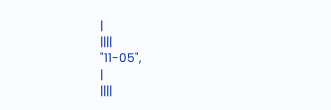|
||||
"11-05",
|
||||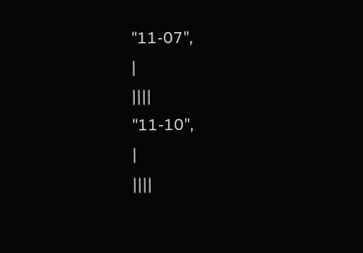"11-07",
|
||||
"11-10",
|
||||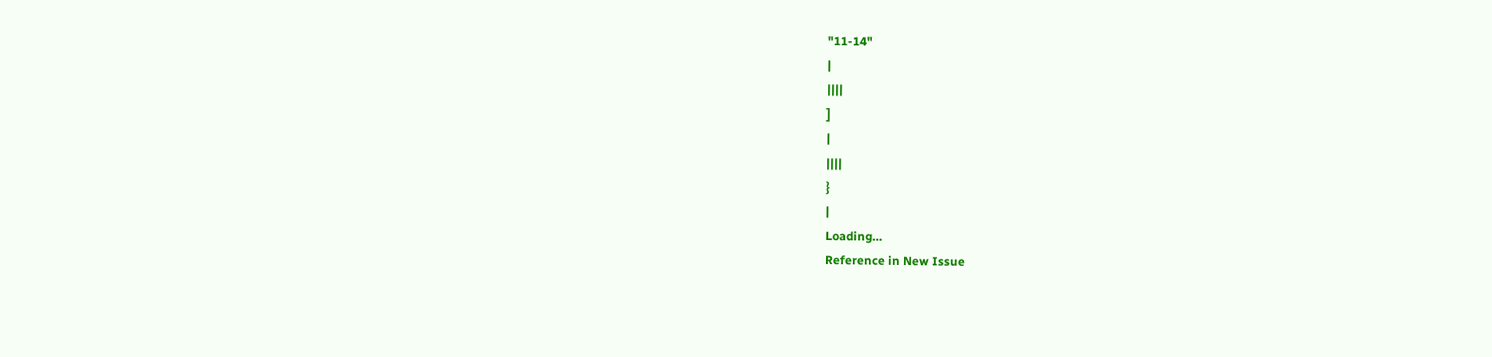"11-14"
|
||||
]
|
||||
}
|
Loading…
Reference in New Issue